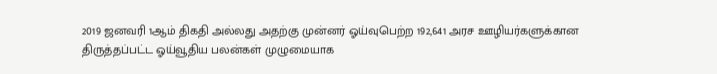2019 ஜனவரி 1ஆம் திகதி அல்லது அதற்கு முன்னர் ஓய்வுபெற்ற 192,641 அரச ஊழியர்களுக்கான திருத்தப்பட்ட ஓய்வூதிய பலன்கள் முழுமையாக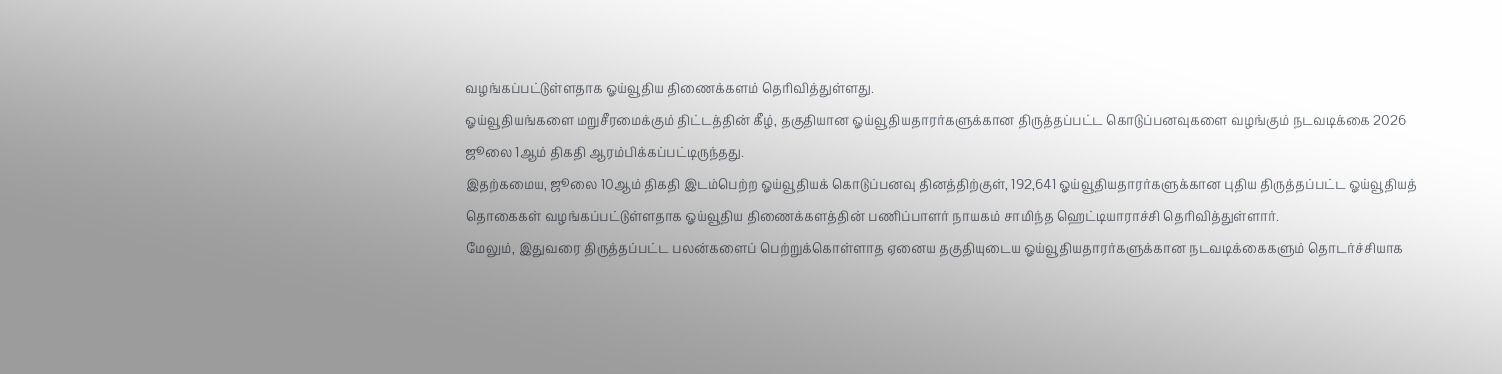வழங்கப்பட்டுள்ளதாக ஓய்வூதிய திணைக்களம் தெரிவித்துள்ளது.
ஓய்வூதியங்களை மறுசீரமைக்கும் திட்டத்தின் கீழ், தகுதியான ஓய்வூதியதாரர்களுக்கான திருத்தப்பட்ட கொடுப்பனவுகளை வழங்கும் நடவடிக்கை 2026 ஜூலை 1ஆம் திகதி ஆரம்பிக்கப்பட்டிருந்தது.
இதற்கமைய, ஜூலை 10ஆம் திகதி இடம்பெற்ற ஓய்வூதியக் கொடுப்பனவு தினத்திற்குள், 192,641 ஓய்வூதியதாரர்களுக்கான புதிய திருத்தப்பட்ட ஓய்வூதியத் தொகைகள் வழங்கப்பட்டுள்ளதாக ஓய்வூதிய திணைக்களத்தின் பணிப்பாளர் நாயகம் சாமிந்த ஹெட்டியாராச்சி தெரிவித்துள்ளார்.
மேலும், இதுவரை திருத்தப்பட்ட பலன்களைப் பெற்றுக்கொள்ளாத ஏனைய தகுதியுடைய ஓய்வூதியதாரர்களுக்கான நடவடிக்கைகளும் தொடர்ச்சியாக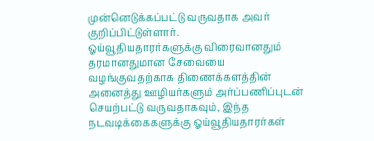முன்னெடுக்கப்பட்டு வருவதாக அவர் குறிப்பிட்டுள்ளார்.
ஓய்வூதியதாரர்களுக்கு விரைவானதும் தரமானதுமான சேவையை வழங்குவதற்காக திணைக்களத்தின் அனைத்து ஊழியர்களும் அர்ப்பணிப்புடன் செயற்பட்டு வருவதாகவும், இந்த நடவடிக்கைகளுக்கு ஓய்வூதியதாரர்கள்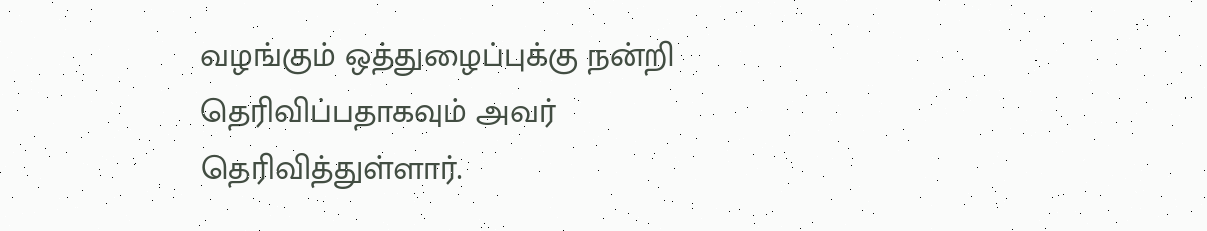வழங்கும் ஒத்துழைப்புக்கு நன்றி தெரிவிப்பதாகவும் அவர் தெரிவித்துள்ளார்.